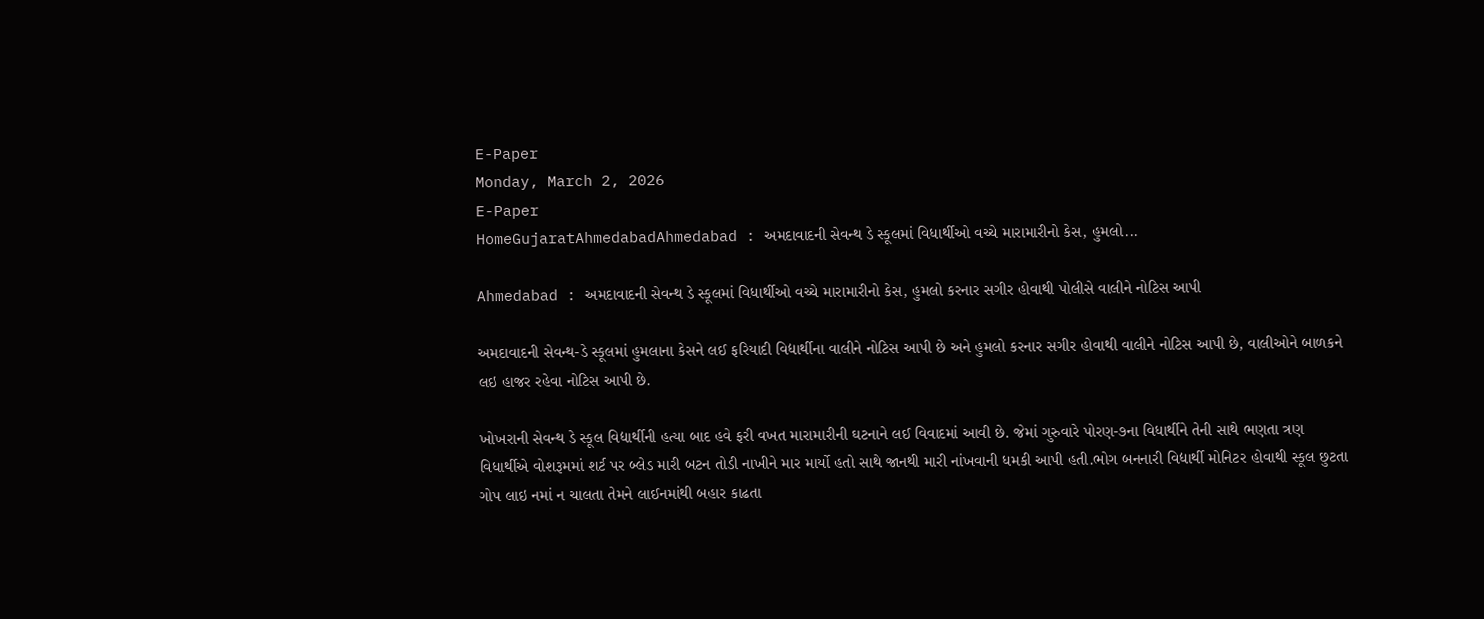E-Paper
Monday, March 2, 2026
E-Paper
HomeGujaratAhmedabadAhmedabad : અમદાવાદની સેવન્થ ડે સ્કૂલમાં વિધાર્થીઓ વચ્ચે મારામારીનો કેસ, હુમલો...

Ahmedabad : અમદાવાદની સેવન્થ ડે સ્કૂલમાં વિધાર્થીઓ વચ્ચે મારામારીનો કેસ, હુમલો કરનાર સગીર હોવાથી પોલીસે વાલીને નોટિસ આપી

અમદાવાદની સેવન્થ-ડે સ્કૂલમાં હુમલાના કેસને લઈ ફરિયાદી વિદ્યાર્થીના વાલીને નોટિસ આપી છે અને હુમલો કરનાર સગીર હોવાથી વાલીને નોટિસ આપી છે, વાલીઓને બાળકને લઇ હાજર રહેવા નોટિસ આપી છે.

ખોખરાની સેવન્થ ડે સ્કૂલ વિદ્યાર્થીની હત્યા બાદ હવે ફરી વખત મારામારીની ઘટનાને લઈ વિવાદમાં આવી છે. જેમાં ગુરુવારે પોરણ-૭ના વિધાર્થીને તેની સાથે ભણતા ત્રણ વિધાર્થીએ વોશરૂમમાં શર્ટ પર બ્લેડ મારી બટન તોડી નાખીને માર માર્યો હતો સાથે જાનથી મારી નાંખવાની ધમકી આપી હતી.ભોગ બનનારી વિદ્યાર્થી મોનિટર હોવાથી સ્કૂલ છુટતા ગોપ લાઇ નમાં ન ચાલતા તેમને લાઈનમાંથી બહાર કાઢતા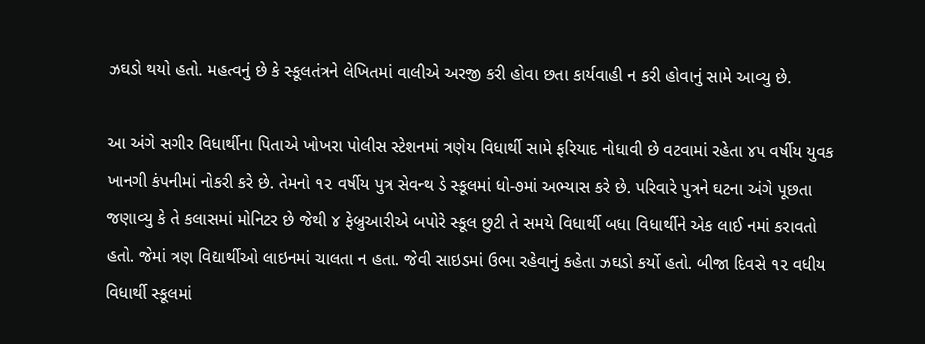ઝઘડો થયો હતો. મહત્વનું છે કે સ્કૂલતંત્રને લેખિતમાં વાલીએ અરજી કરી હોવા છતા કાર્યવાહી ન કરી હોવાનું સામે આવ્યુ છે.

આ અંગે સગીર વિધાર્થીના પિતાએ ખોખરા પોલીસ સ્ટેશનમાં ત્રણેય વિધાર્થી સામે ફરિયાદ નોધાવી છે વટવામાં રહેતા ૪૫ વર્ષીય યુવક ખાનગી કંપનીમાં નોકરી કરે છે. તેમનો ૧૨ વર્ષીય પુત્ર સેવન્થ ડે સ્કૂલમાં ધો-૭માં અભ્યાસ કરે છે. પરિવારે પુત્રને ઘટના અંગે પૂછતા જણાવ્યુ કે તે કલાસમાં મોનિટર છે જેથી ૪ ફેબ્રુઆરીએ બપોરે સ્કૂલ છુટી તે સમયે વિધાર્થી બધા વિધાર્થીને એક લાઈ નમાં કરાવતો હતો. જેમાં ત્રણ વિદ્યાર્થીઓ લાઇનમાં ચાલતા ન હતા. જેવી સાઇડમાં ઉભા રહેવાનું કહેતા ઝઘડો કર્યો હતો. બીજા દિવસે ૧૨ વધીય વિધાર્થી સ્કૂલમાં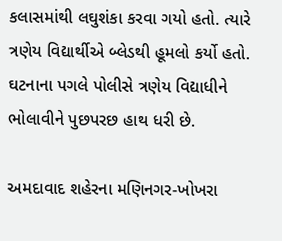કલાસમાંથી લઘુશંકા કરવા ગયો હતો. ત્યારે ત્રણેય વિદ્યાર્થીએ બ્લેડથી હૂમલો કર્યો હતો. ઘટનાના પગલે પોલીસે ત્રણેય વિદ્યાધીને ભોલાવીને પુછપરછ હાથ ધરી છે.

અમદાવાદ શહેરના મણિનગર-ખોખરા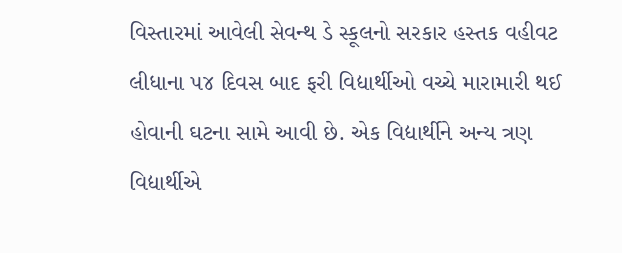વિસ્તારમાં આવેલી સેવન્થ ડે સ્કૂલનો સરકાર હસ્તક વહીવટ લીધાના ૫૪ દિવસ બાદ ફરી વિદ્યાર્થીઓ વચ્ચે મારામારી થઈ હોવાની ઘટના સામે આવી છે. એક વિદ્યાર્થીને અન્ય ત્રણ વિદ્યાર્થીએ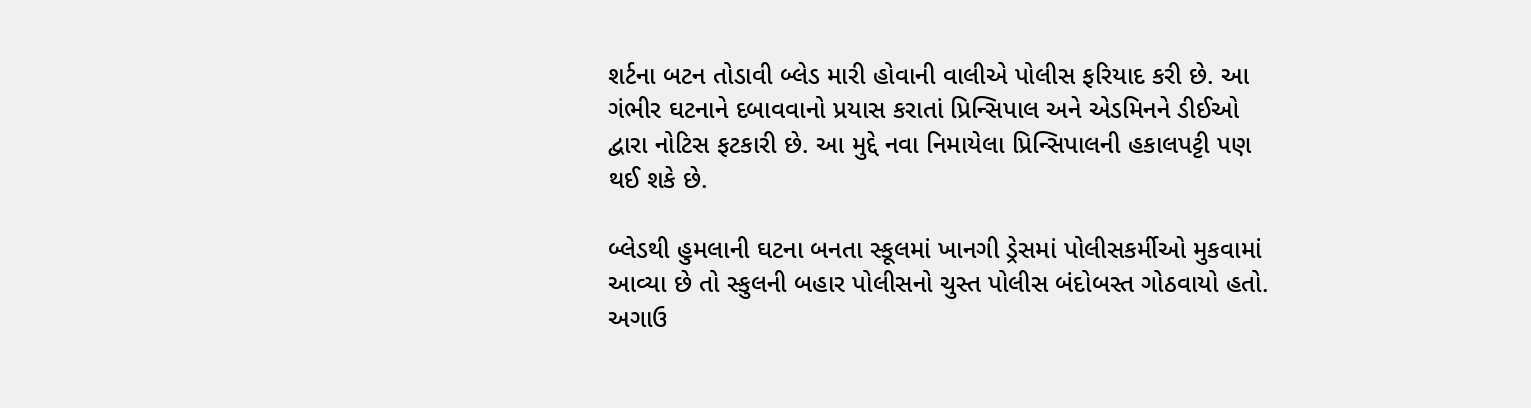શર્ટના બટન તોડાવી બ્લેડ મારી હોવાની વાલીએ પોલીસ ફરિયાદ કરી છે. આ ગંભીર ઘટનાને દબાવવાનો પ્રયાસ કરાતાં પ્રિન્સિપાલ અને એડમિનને ડીઈઓ દ્વારા નોટિસ ફટકારી છે. આ મુદ્દે નવા નિમાયેલા પ્રિન્સિપાલની હકાલપટ્ટી પણ થઈ શકે છે.

બ્લેડથી હુમલાની ઘટના બનતા સ્કૂલમાં ખાનગી ડ્રેસમાં પોલીસકર્મીઓ મુકવામાં આવ્યા છે તો સ્કુલની બહાર પોલીસનો ચુસ્ત પોલીસ બંદોબસ્ત ગોઠવાયો હતો. અગાઉ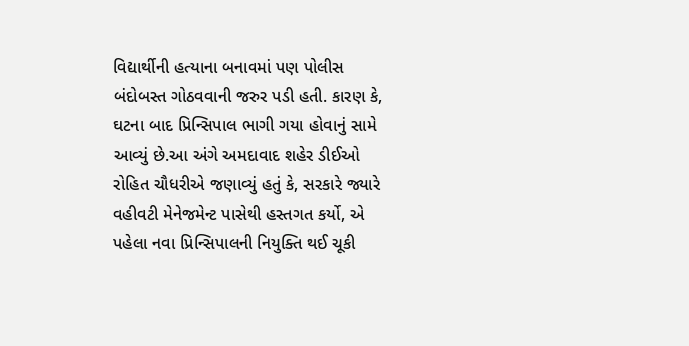વિદ્યાર્થીની હત્યાના બનાવમાં પણ પોલીસ બંદોબસ્ત ગોઠવવાની જરુર પડી હતી. કારણ કે, ઘટના બાદ પ્રિન્સિપાલ ભાગી ગયા હોવાનું સામે આવ્યું છે.આ અંગે અમદાવાદ શહેર ડીઈઓ રોહિત ચૌધરીએ જણાવ્યું હતું કે, સરકારે જ્યારે વહીવટી મેનેજમેન્ટ પાસેથી હસ્તગત કર્યો, એ પહેલા નવા પ્રિન્સિપાલની નિયુક્તિ થઈ ચૂકી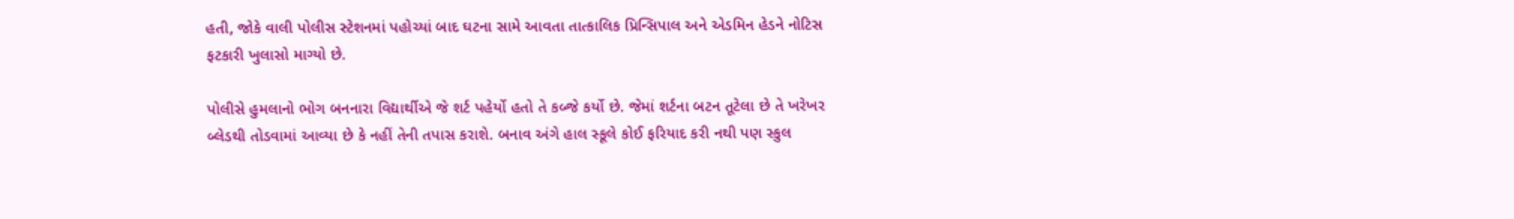હતી, જોકે વાલી પોલીસ સ્ટેશનમાં પહોચ્યાં બાદ ઘટના સામે આવતા તાત્કાલિક પ્રિન્સિપાલ અને એડમિન હેડને નોટિસ ફટકારી ખુલાસો માગ્યો છે.

પોલીસે હુમલાનો ભોગ બનનારા વિદ્યાર્થીએ જે શર્ટ પહેર્યો હતો તે કબ્જે કર્યો છે. જેમાં શર્ટના બટન તૂટેલા છે તે ખરેખર બ્લેડથી તોડવામાં આવ્યા છે કે નહીં તેની તપાસ કરાશે. બનાવ અંગે હાલ સ્કૂલે કોઈ ફરિયાદ કરી નથી પણ સ્કુલ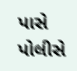પાસે પોલીસે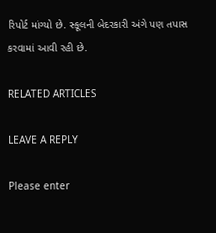રિપોર્ટ માંગ્યો છે. સ્કૂલની બેદરકારી અંગે પણ તપાસ કરવામાં આવી રહી છે.

RELATED ARTICLES

LEAVE A REPLY

Please enter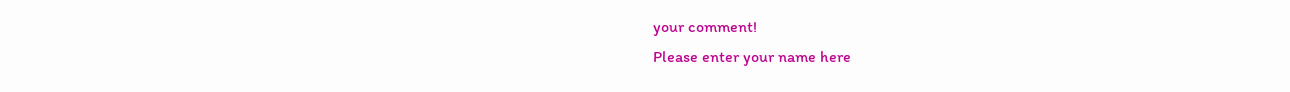your comment!
Please enter your name here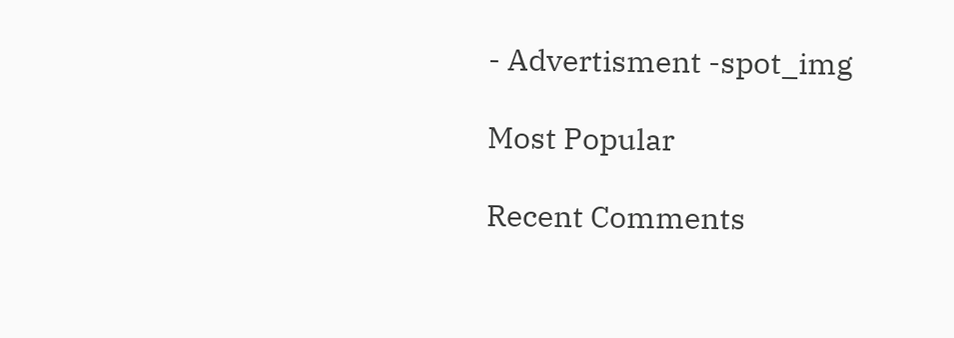- Advertisment -spot_img

Most Popular

Recent Comments